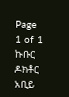Page 1 of 1
ኩቡር ዶክቶር አቢይ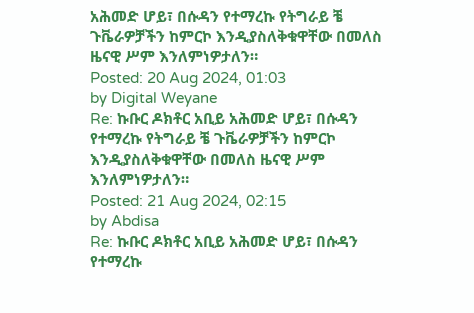አሕመድ ሆይ፣ በሱዳን የተማረኩ የትግራይ ቼ ጉቬራዎቻችን ከምርኮ እንዲያስለቅቁዋቸው በመለስ ዜናዊ ሥም እንለምነዎታለን።
Posted: 20 Aug 2024, 01:03
by Digital Weyane
Re: ኩቡር ዶክቶር አቢይ አሕመድ ሆይ፣ በሱዳን የተማረኩ የትግራይ ቼ ጉቬራዎቻችን ከምርኮ እንዲያስለቅቁዋቸው በመለስ ዜናዊ ሥም እንለምነዎታለን።
Posted: 21 Aug 2024, 02:15
by Abdisa
Re: ኩቡር ዶክቶር አቢይ አሕመድ ሆይ፣ በሱዳን የተማረኩ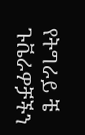የትግራይ ቼ ጉቬራዎቻችን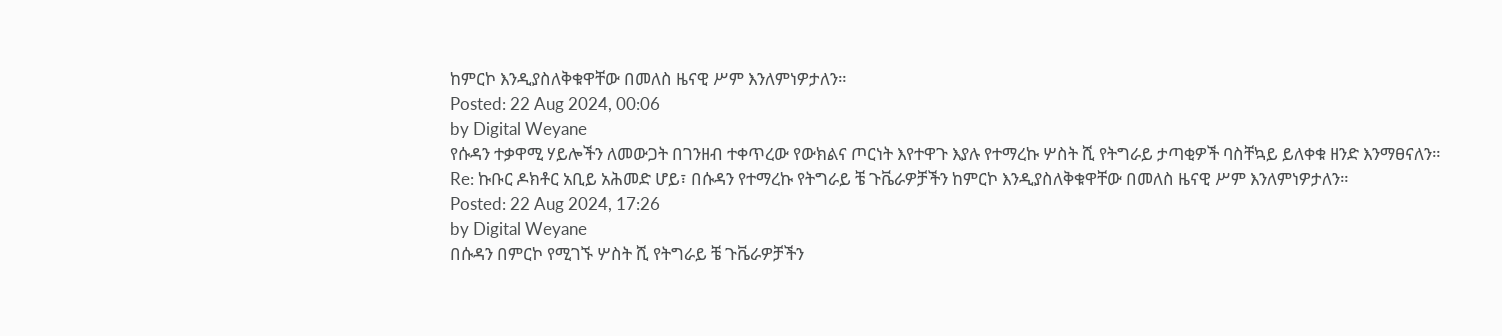ከምርኮ እንዲያስለቅቁዋቸው በመለስ ዜናዊ ሥም እንለምነዎታለን።
Posted: 22 Aug 2024, 00:06
by Digital Weyane
የሱዳን ተቃዋሚ ሃይሎችን ለመውጋት በገንዘብ ተቀጥረው የውክልና ጦርነት እየተዋጉ እያሉ የተማረኩ ሦስት ሺ የትግራይ ታጣቂዎች ባስቸኳይ ይለቀቁ ዘንድ እንማፀናለን።
Re: ኩቡር ዶክቶር አቢይ አሕመድ ሆይ፣ በሱዳን የተማረኩ የትግራይ ቼ ጉቬራዎቻችን ከምርኮ እንዲያስለቅቁዋቸው በመለስ ዜናዊ ሥም እንለምነዎታለን።
Posted: 22 Aug 2024, 17:26
by Digital Weyane
በሱዳን በምርኮ የሚገኙ ሦስት ሺ የትግራይ ቼ ጉቬራዎቻችን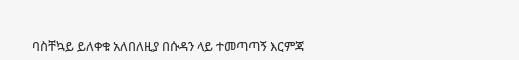ባስቸኳይ ይለቀቁ አለበለዚያ በሱዳን ላይ ተመጣጣኝ እርምጃ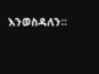እንወስዳለን።